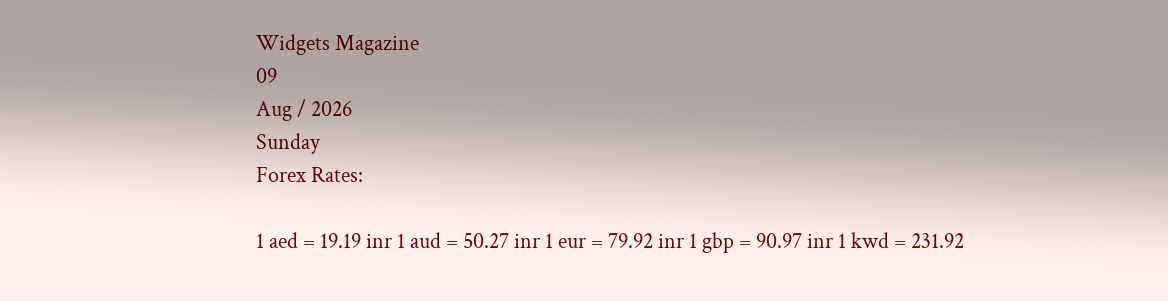Widgets Magazine
09
Aug / 2026
Sunday
Forex Rates:

1 aed = 19.19 inr 1 aud = 50.27 inr 1 eur = 79.92 inr 1 gbp = 90.97 inr 1 kwd = 231.92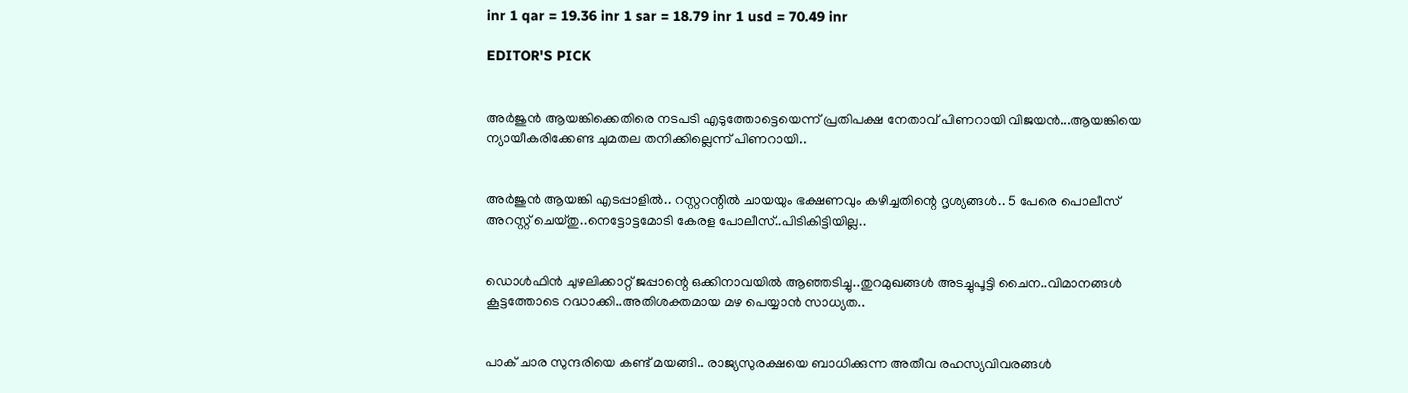inr 1 qar = 19.36 inr 1 sar = 18.79 inr 1 usd = 70.49 inr

EDITOR'S PICK


അർജുൻ ആയങ്കിക്കെതിരെ നടപടി എടുത്തോട്ടെയെന്ന് പ്രതിപക്ഷ നേതാവ് പിണറായി വിജയൻ...ആയങ്കിയെ ന്യായീകരിക്കേണ്ട ചുമതല തനിക്കില്ലെന്ന് പിണറായി..


അർജുൻ ആയങ്കി എടപ്പാളിൽ.. റസ്റ്ററന്റിൽ ചായയും ഭക്ഷണവും കഴിച്ചതിന്റെ ദൃശ്യങ്ങൾ.. 5 പേരെ പൊലീസ് അറസ്റ്റ് ചെയ്തു..നെട്ടോട്ടമോടി കേരള പോലീസ്..പിടികിട്ടിയില്ല..


ഡൊൾഫിൻ ചുഴലിക്കാറ്റ് ജപ്പാന്റെ ഒക്കിനാവയിൽ ആഞ്ഞടിച്ചു..തുറമുഖങ്ങൾ അടച്ചുപൂട്ടി ചൈന..വിമാനങ്ങൾ കൂട്ടത്തോടെ റദ്ധാക്കി..അതിശക്തമായ മഴ പെയ്യാൻ സാധ്യത..


പാക് ചാര സുന്ദരിയെ കണ്ട് മയങ്ങി.. രാജ്യസുരക്ഷയെ ബാധിക്കുന്ന അതീവ രഹസ്യവിവരങ്ങൾ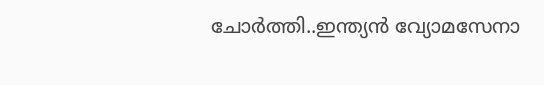ചോർത്തി..ഇന്ത്യൻ വ്യോമസേനാ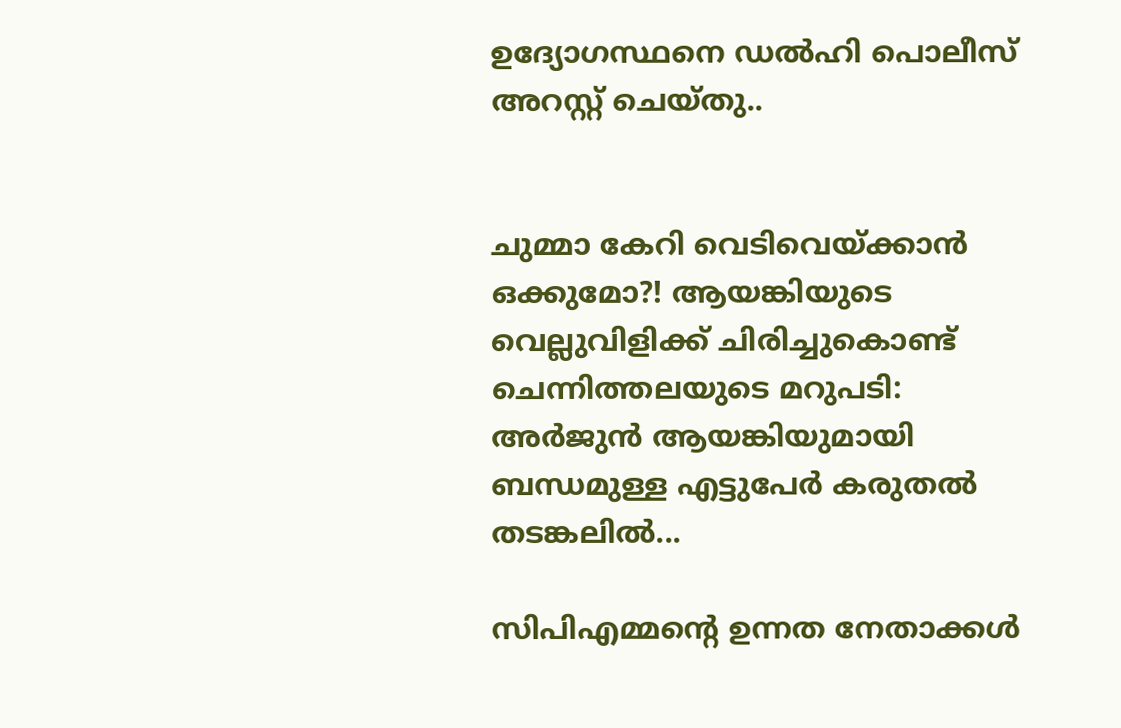ഉദ്യോഗസ്ഥനെ ഡൽഹി പൊലീസ് അറസ്റ്റ് ചെയ്‌തു..


ചുമ്മാ കേറി വെടിവെയ്ക്കാൻ ഒക്കുമോ?! ആയങ്കിയുടെ വെല്ലുവിളിക്ക് ചിരിച്ചുകൊണ്ട് ചെന്നിത്തലയുടെ മറുപടി: അർജുൻ ആയങ്കിയുമായി ബന്ധമുള്ള എട്ടുപേർ കരുതൽ തടങ്കലിൽ...

സിപിഎമ്മന്റെ ഉന്നത നേതാക്കള്‍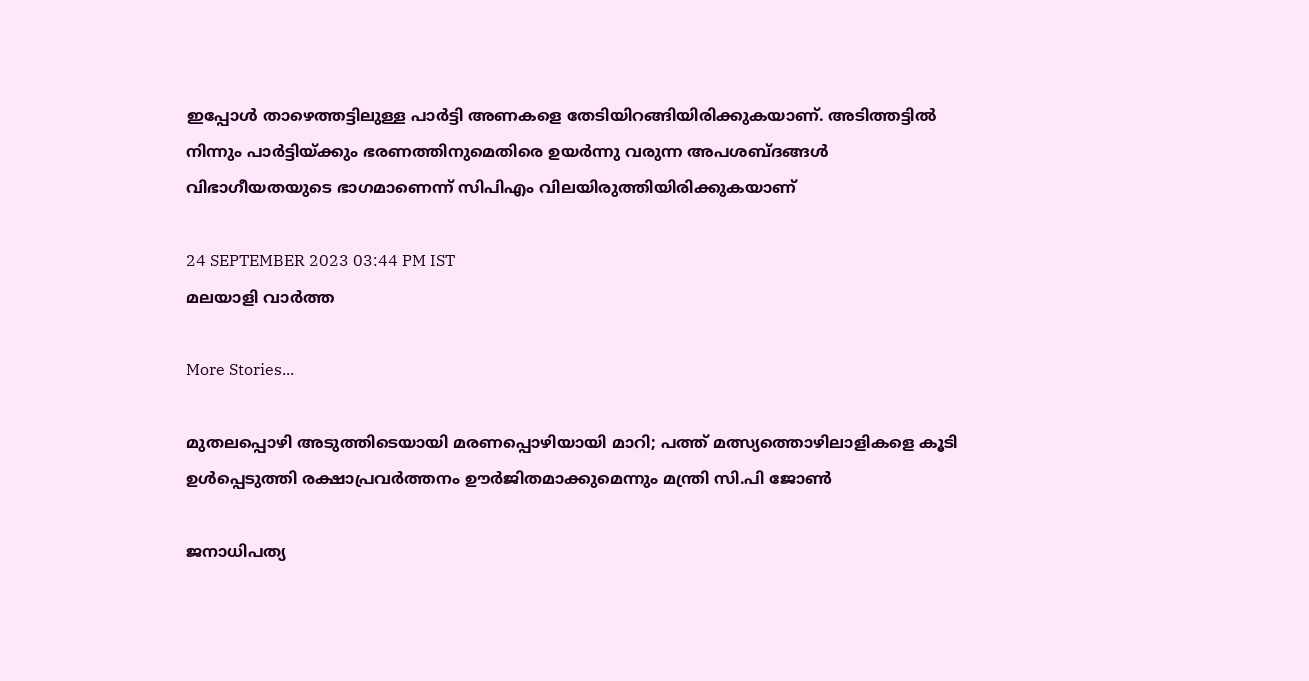ഇപ്പോള്‍ താഴെത്തട്ടിലുള്ള പാര്‍ട്ടി അണകളെ തേടിയിറങ്ങിയിരിക്കുകയാണ്. അടിത്തട്ടില്‍ നിന്നും പാര്‍ട്ടിയ്ക്കും ഭരണത്തിനുമെതിരെ ഉയര്‍ന്നു വരുന്ന അപശബ്ദങ്ങള്‍ വിഭാഗീയതയുടെ ഭാഗമാണെന്ന് സിപിഎം വിലയിരുത്തിയിരിക്കുകയാണ്

24 SEPTEMBER 2023 03:44 PM IST
മലയാളി വാര്‍ത്ത

More Stories...

മുതലപ്പൊഴി അടുത്തിടെയായി മരണപ്പൊഴിയായി മാറി; പത്ത് മത്സ്യത്തൊഴിലാളികളെ കൂടി ഉൾപ്പെടുത്തി രക്ഷാപ്രവർത്തനം ഊർജിതമാക്കുമെന്നും മന്ത്രി സി.പി ജോൺ

ജനാധിപത്യ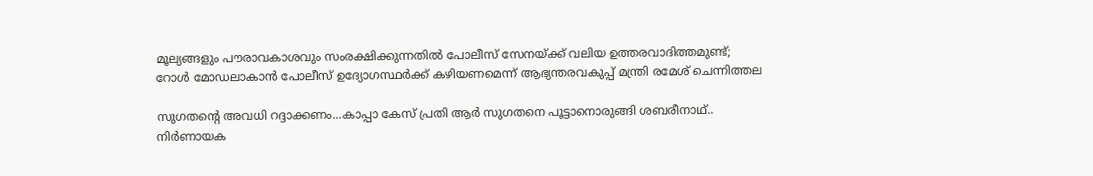മൂല്യങ്ങളും പൗരാവകാശവും സംരക്ഷിക്കുന്നതില്‍ പോലീസ് സേനയ്ക്ക് വലിയ ഉത്തരവാദിത്തമുണ്ട്; റോള്‍ മോഡലാകാന്‍ പോലീസ് ഉദ്യോഗസ്ഥര്‍ക്ക് കഴിയണമെന്ന് ആഭ്യന്തരവകുപ്പ് മന്ത്രി രമേശ് ചെന്നിത്തല

സുഗതന്റെ അവധി റദ്ദാക്കണം...കാപ്പാ കേസ് പ്രതി ആർ സുഗതനെ പൂട്ടാനൊരുങ്ങി ശബരീനാഥ്.. നിർണായക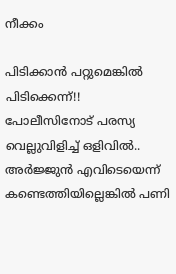നീക്കം

പിടിക്കാൻ പറ്റുമെങ്കിൽ പിടിക്കെന്ന്!! പോലീസിനോട് പരസ്യ വെല്ലുവിളിച്ച് ഒളിവിൽ.. അർജ്ജുൻ എവിടെയെന്ന് കണ്ടെത്തിയില്ലെങ്കിൽ പണി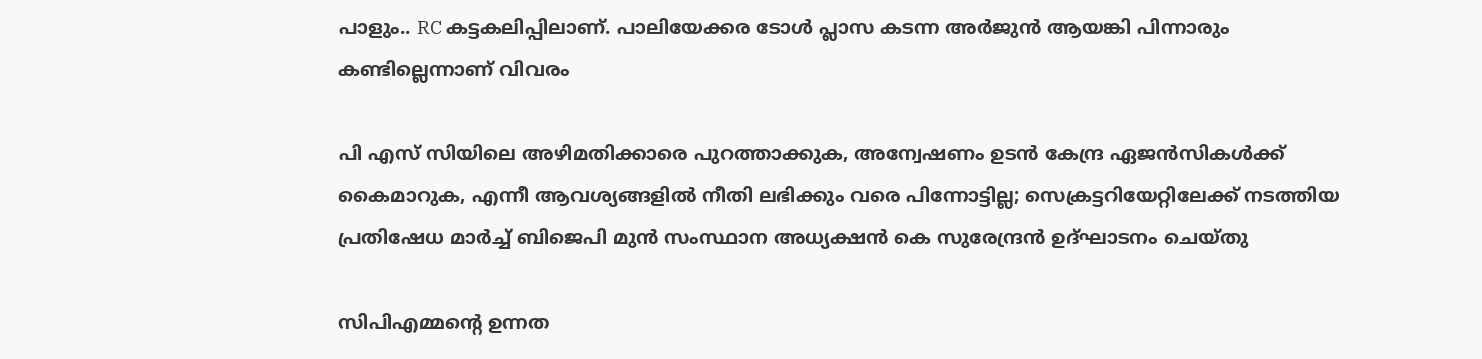പാളും.. RC കട്ടകലിപ്പിലാണ്. പാലിയേക്കര ടോൾ പ്ലാസ കടന്ന അർജുൻ ആയങ്കി പിന്നാരും കണ്ടില്ലെന്നാണ് വിവരം

പി എസ് സിയിലെ അഴിമതിക്കാരെ പുറത്താക്കുക, അന്വേഷണം ഉടൻ കേന്ദ്ര ഏജൻസികൾക്ക് കൈമാറുക, എന്നീ ആവശ്യങ്ങളിൽ നീതി ലഭിക്കും വരെ പിന്നോട്ടില്ല; സെക്രട്ടറിയേറ്റിലേക്ക് നടത്തിയ പ്രതിഷേധ മാർച്ച് ബിജെപി മുൻ സംസ്ഥാന അധ്യക്ഷൻ കെ സുരേന്ദ്രൻ ഉദ്ഘാടനം ചെയ്തു

സിപിഎമ്മന്റെ ഉന്നത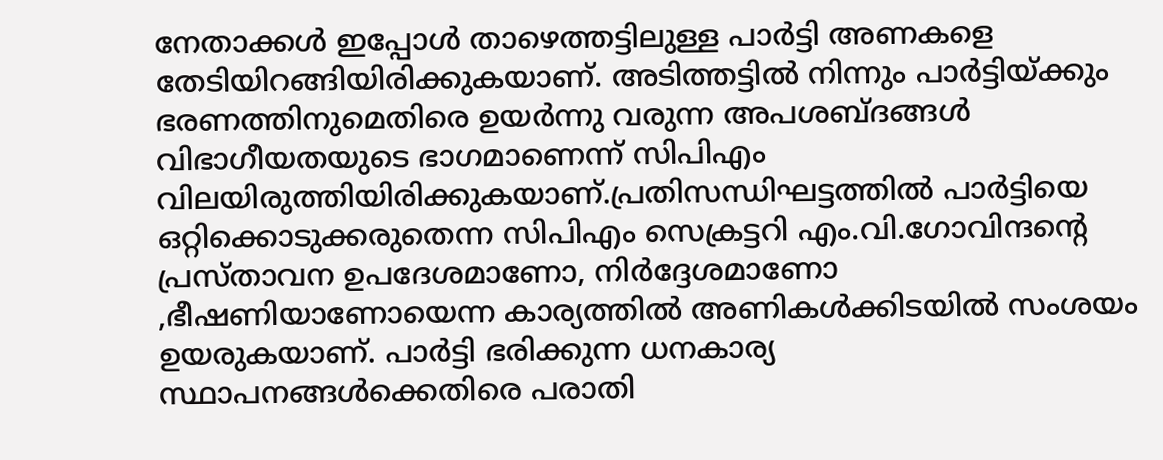നേതാക്കള്‍ ഇപ്പോള്‍ താഴെത്തട്ടിലുള്ള പാര്‍ട്ടി അണകളെ തേടിയിറങ്ങിയിരിക്കുകയാണ്. അടിത്തട്ടില്‍ നിന്നും പാര്‍ട്ടിയ്ക്കും ഭരണത്തിനുമെതിരെ ഉയര്‍ന്നു വരുന്ന അപശബ്ദങ്ങള്‍ വിഭാഗീയതയുടെ ഭാഗമാണെന്ന് സിപിഎം വിലയിരുത്തിയിരിക്കുകയാണ്.പ്രതിസന്ധിഘട്ടത്തില്‍ പാര്‍ട്ടിയെ ഒറ്റിക്കൊടുക്കരുതെന്ന സിപിഎം സെക്രട്ടറി എം.വി.ഗോവിന്ദന്റെ പ്രസ്താവന ഉപദേശമാണോ, നിര്‍ദ്ദേശമാണോ ,ഭീഷണിയാണോയെന്ന കാര്യത്തില്‍ അണികള്‍ക്കിടയില്‍ സംശയം ഉയരുകയാണ്. പാര്‍ട്ടി ഭരിക്കുന്ന ധനകാര്യ സ്ഥാപനങ്ങള്‍ക്കെതിരെ പരാതി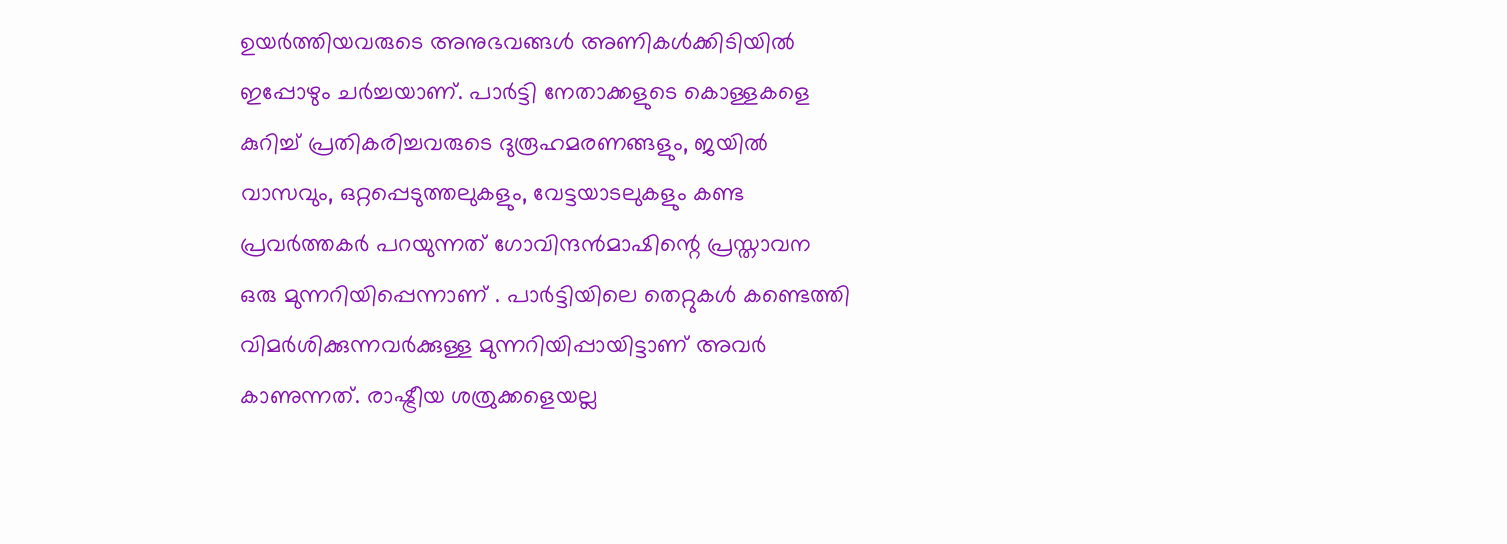ഉയര്‍ത്തിയവരുടെ അനുഭവങ്ങള്‍ അണികള്‍ക്കിടിയില്‍ ഇപ്പോഴും ചര്‍ച്ചയാണ്. പാര്‍ട്ടി നേതാക്കളുടെ കൊള്ളകളെ കുറിച്ച് പ്രതികരിച്ചവരുടെ ദുരൂഹമരണങ്ങളും, ജയില്‍ വാസവും, ഒറ്റപ്പെടുത്തലുകളും, വേട്ടയാടലുകളും കണ്ട പ്രവര്‍ത്തകര്‍ പറയുന്നത് ഗോവിന്ദന്‍മാഷിന്റെ പ്രസ്താവന ഒരു മുന്നറിയിപ്പെന്നാണ് . പാര്‍ട്ടിയിലെ തെറ്റുകള്‍ കണ്ടെത്തി വിമര്‍ശിക്കുന്നവര്‍ക്കുള്ള മുന്നറിയിപ്പായിട്ടാണ് അവര്‍ കാണുന്നത്. രാഷ്ട്രീയ ശത്രുക്കളെയല്ല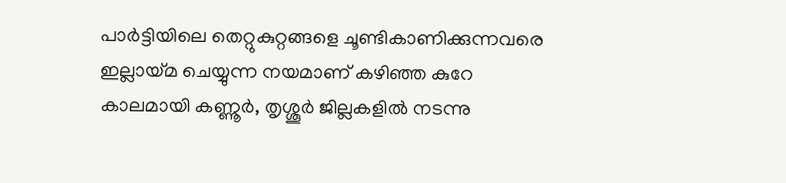പാര്‍ട്ടിയിലെ തെറ്റുകുറ്റങ്ങളെ ചൂണ്ടികാണിക്കുന്നവരെ ഇല്ലായ്മ ചെയ്യുന്ന നയമാണ് കഴിഞ്ഞ കുറേ കാലമായി കണ്ണൂര്‍, തൃശ്ശൂര്‍ ജില്ലകളില്‍ നടന്നു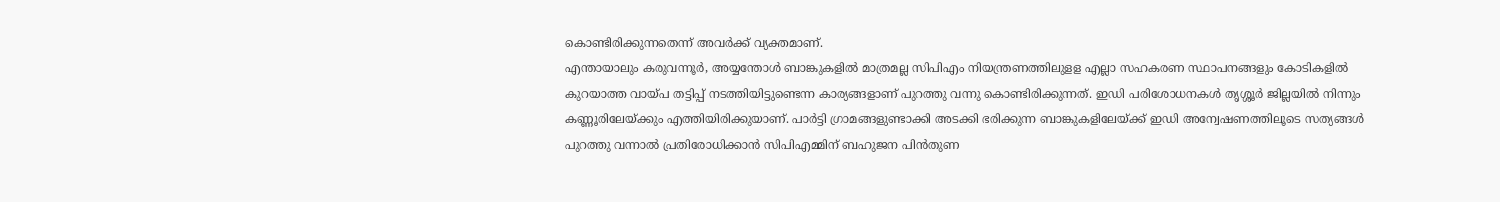കൊണ്ടിരിക്കുന്നതെന്ന് അവര്‍ക്ക് വ്യക്തമാണ്.
എന്തായാലും കരുവന്നൂര്‍, അയ്യന്തോള്‍ ബാങ്കുകളില്‍ മാത്രമല്ല സിപിഎം നിയന്ത്രണത്തിലുളള എല്ലാ സഹകരണ സ്ഥാപനങ്ങളും കോടികളില്‍ കുറയാത്ത വായ്പ തട്ടിപ്പ് നടത്തിയിട്ടുണ്ടെന്ന കാര്യങ്ങളാണ് പുറത്തു വന്നു കൊണ്ടിരിക്കുന്നത്. ഇഡി പരിശോധനകള്‍ തൃശ്ശൂര്‍ ജില്ലയില്‍ നിന്നും കണ്ണൂരിലേയ്ക്കും എത്തിയിരിക്കുയാണ്. പാര്‍ട്ടി ഗ്രാമങ്ങളുണ്ടാക്കി അടക്കി ഭരിക്കുന്ന ബാങ്കുകളിലേയ്ക്ക് ഇഡി അന്വേഷണത്തിലൂടെ സത്യങ്ങള്‍ പുറത്തു വന്നാല്‍ പ്രതിരോധിക്കാന്‍ സിപിഎമ്മിന് ബഹുജന പിന്‍തുണ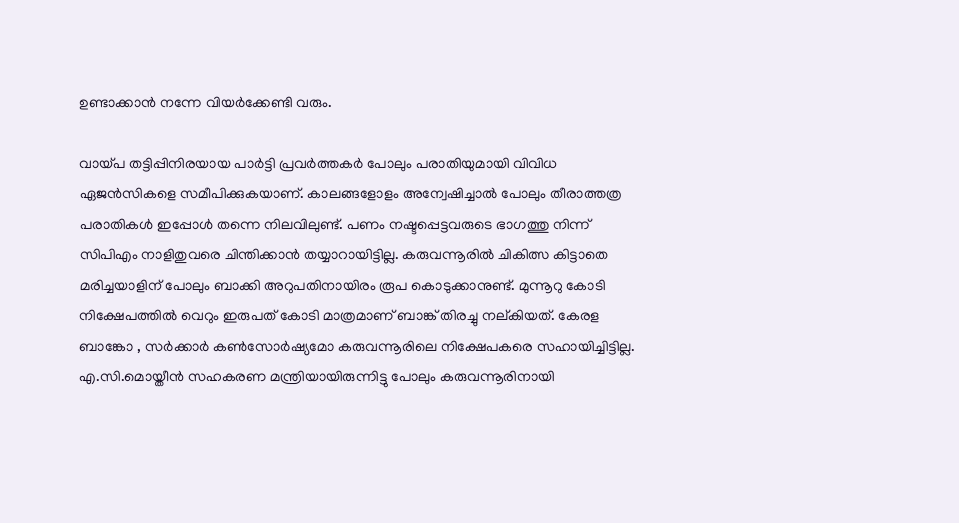ഉണ്ടാക്കാന്‍ നന്നേ വിയര്‍ക്കേണ്ടി വരും.

വായ്പ തട്ടിപ്പിനിരയായ പാര്‍ട്ടി പ്രവര്‍ത്തകര്‍ പോലും പരാതിയുമായി വിവിധ ഏജന്‍സികളെ സമീപിക്കുകയാണ്. കാലങ്ങളോളം അന്വേഷിച്ചാല്‍ പോലും തീരാത്തത്ര പരാതികള്‍ ഇപ്പോള്‍ തന്നെ നിലവിലുണ്ട്. പണം നഷ്ടപ്പെട്ടവരുടെ ഭാഗത്തു നിന്ന് സിപിഎം നാളിതുവരെ ചിന്തിക്കാന്‍ തയ്യാറായിട്ടില്ല. കരുവന്നൂരില്‍ ചികിത്സ കിട്ടാതെ മരിച്ചയാളിന് പോലും ബാക്കി അറുപതിനായിരം രൂപ കൊടുക്കാനുണ്ട്. മുന്നൂറു കോടി നിക്ഷേപത്തില്‍ വെറും ഇരുപത് കോടി മാത്രമാണ് ബാങ്ക് തിരച്ചു നല്കിയത്. കേരള ബാങ്കോ , സര്‍ക്കാര്‍ കണ്‍സോര്‍ഷ്യമോ കരുവന്നൂരിലെ നിക്ഷേപകരെ സഹായിച്ചിട്ടില്ല. എ.സി.മൊയ്തീന്‍ സഹകരണ മന്ത്രിയായിരുന്നിട്ടു പോലും കരുവന്നൂരിനായി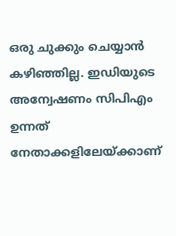ഒരു ചുക്കും ചെയ്യാന്‍ കഴിഞ്ഞില്ല. ഇഡിയുടെ അന്വേഷണം സിപിഎം ഉന്നത് നേതാക്കളിലേയ്ക്കാണ്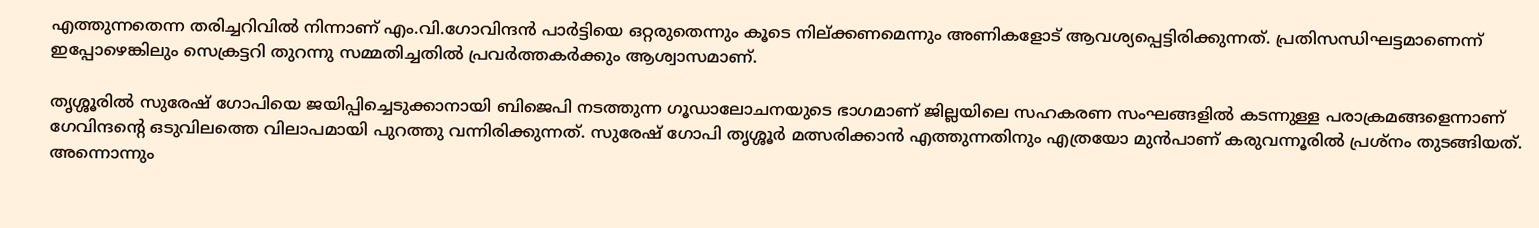എത്തുന്നതെന്ന തരിച്ചറിവില്‍ നിന്നാണ് എം.വി.ഗോവിന്ദന്‍ പാര്‍ട്ടിയെ ഒറ്റരുതെന്നും കൂടെ നില്ക്കണമെന്നും അണികളോട് ആവശ്യപ്പെട്ടിരിക്കുന്നത്. പ്രതിസന്ധിഘട്ടമാണെന്ന് ഇപ്പോഴെങ്കിലും സെക്രട്ടറി തുറന്നു സമ്മതിച്ചതില്‍ പ്രവര്‍ത്തകര്‍ക്കും ആശ്വാസമാണ്.

തൃശ്ശൂരില്‍ സുരേഷ് ഗോപിയെ ജയിപ്പിച്ചെടുക്കാനായി ബിജെപി നടത്തുന്ന ഗൂഡാലോചനയുടെ ഭാഗമാണ് ജില്ലയിലെ സഹകരണ സംഘങ്ങളില്‍ കടന്നുള്ള പരാക്രമങ്ങളെന്നാണ് ഗേവിന്ദന്റെ ഒടുവിലത്തെ വിലാപമായി പുറത്തു വന്നിരിക്കുന്നത്. സുരേഷ് ഗോപി തൃശ്ശൂര്‍ മത്സരിക്കാന്‍ എത്തുന്നതിനും എത്രയോ മുന്‍പാണ് കരുവന്നൂരില്‍ പ്രശ്‌നം തുടങ്ങിയത്. അന്നൊന്നും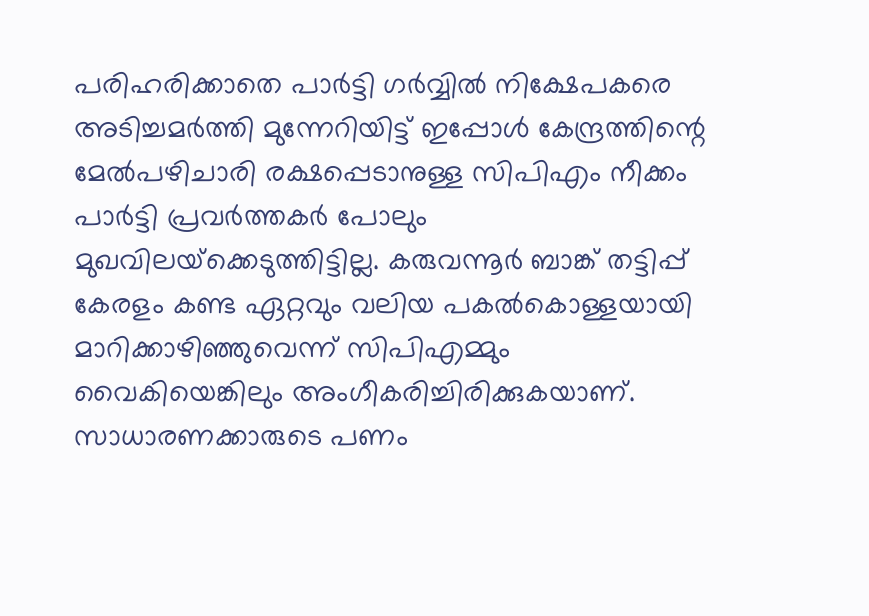പരിഹരിക്കാതെ പാര്‍ട്ടി ഗര്‍വ്വില്‍ നിക്ഷേപകരെ അടിച്ചമര്‍ത്തി മുന്നേറിയിട്ട് ഇപ്പോള്‍ കേന്ദ്രത്തിന്റെ മേല്‍പഴിചാരി രക്ഷപ്പെടാനുള്ള സിപിഎം നീക്കം പാര്‍ട്ടി പ്രവര്‍ത്തകര്‍ പോലും മുഖവിലയ്‌ക്കെടുത്തിട്ടില്ല. കരുവന്നൂര്‍ ബാങ്ക് തട്ടിപ്പ് കേരളം കണ്ട ഏറ്റവും വലിയ പകല്‍കൊള്ളയായി മാറിക്കാഴിഞ്ഞുവെന്ന് സിപിഎമ്മും വൈകിയെങ്കിലും അംഗീകരിച്ചിരിക്കുകയാണ്. സാധാരണക്കാരുടെ പണം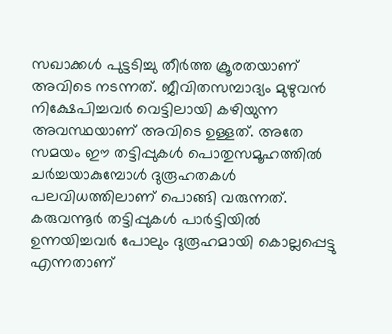സഖാക്കള്‍ പുട്ടടിച്ചു തീര്‍ത്ത ക്രൂരതയാണ് അവിടെ നടന്നത്. ജീവിതസമ്പാദ്യം മുഴുവന്‍ നിക്ഷേപിച്ചവര്‍ വെട്ടിലായി കഴിയുന്ന അവസ്ഥയാണ് അവിടെ ഉള്ളത്. അതേ സമയം ഈ തട്ടിപ്പുകള്‍ പൊതുസമൂഹത്തില്‍ ചര്‍ച്ചയാകുമ്പോള്‍ ദുരൂഹതകള്‍ പലവിധത്തിലാണ് പൊങ്ങി വരുന്നത്. കരുവന്നൂര്‍ തട്ടിപ്പുകള്‍ പാര്‍ട്ടിയില്‍ ഉന്നയിച്ചവര്‍ പോലും ദുരൂഹമായി കൊല്ലപ്പെട്ടു എന്നതാണ്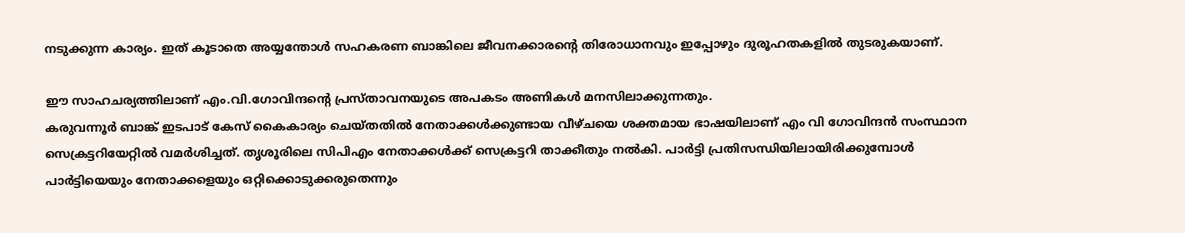നടുക്കുന്ന കാര്യം. ഇത് കൂടാതെ അയ്യന്തോള്‍ സഹകരണ ബാങ്കിലെ ജീവനക്കാരന്റെ തിരോധാനവും ഇപ്പോഴും ദുരൂഹതകളില്‍ തുടരുകയാണ്.

ഈ സാഹചര്യത്തിലാണ് എം.വി.ഗോവിന്ദന്റെ പ്രസ്താവനയുടെ അപകടം അണികള്‍ മനസിലാക്കുന്നതും.
കരുവന്നൂര്‍ ബാങ്ക് ഇടപാട് കേസ് കൈകാര്യം ചെയ്തതില്‍ നേതാക്കള്‍ക്കുണ്ടായ വീഴ്ചയെ ശക്തമായ ഭാഷയിലാണ് എം വി ഗോവിന്ദന്‍ സംസ്ഥാന സെക്രട്ടറിയേറ്റില്‍ വമര്‍ശിച്ചത്. തൃശൂരിലെ സിപിഎം നേതാക്കള്‍ക്ക് സെക്രട്ടറി താക്കീതും നല്‍കി. പാര്‍ട്ടി പ്രതിസന്ധിയിലായിരിക്കുമ്പോള്‍ പാര്‍ട്ടിയെയും നേതാക്കളെയും ഒറ്റിക്കൊടുക്കരുതെന്നും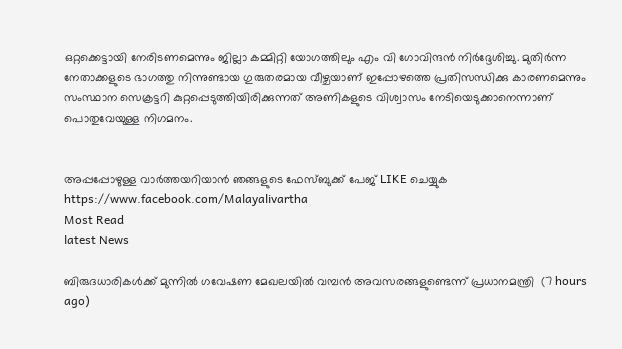ഒറ്റക്കെട്ടായി നേരിടണമെന്നും ജില്ലാ കമ്മിറ്റി യോഗത്തിലും എം വി ഗോവിന്ദന്‍ നിര്‍ദ്ദേശിച്ചു. മുതിര്‍ന്ന നേതാക്കളുടെ ഭാഗത്തു നിന്നുണ്ടായ ഗുരുതരമായ വീഴ്ചയാണ് ഇപ്പോഴത്തെ പ്രതിസന്ധിക്കു കാരണമെന്നും സംസ്ഥാന സെക്രട്ടറി കുറ്റപ്പെടുത്തിയിരിക്കുന്നത് അണികളുടെ വിശ്വാസം നേടിയെടുക്കാനെന്നാണ് പൊതുവേയുള്ള നിഗമനം.


അപ്പപ്പോഴുള്ള വാര്‍ത്തയറിയാന്‍ ഞങ്ങളുടെ ഫേസ്‌ബുക്ക്‌ പേജ് LIKE ചെയ്യുക
https://www.facebook.com/Malayalivartha
Most Read
latest News

ബിരുദധാരികള്‍ക്ക് മുന്നില്‍ ഗവേഷണ മേഖലയില്‍ വമ്പന്‍ അവസരങ്ങളുണ്ടെന്ന് പ്രധാനമന്ത്രി  (7 hours ago)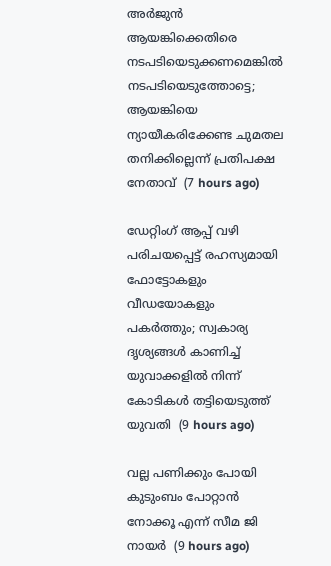അര്‍ജുന്‍ ആയങ്കിക്കെതിരെ നടപടിയെടുക്കണമെങ്കില്‍ നടപടിയെടുത്തോട്ടെ; ആയങ്കിയെ ന്യായീകരിക്കേണ്ട ചുമതല തനിക്കില്ലെന്ന് പ്രതിപക്ഷ നേതാവ്  (7 hours ago)

ഡേറ്റിംഗ് ആപ്പ് വഴി പരിചയപ്പെട്ട് രഹസ്യമായി ഫോട്ടോകളും വീഡയോകളും പകര്‍ത്തും; സ്വകാര്യ ദൃശ്യങ്ങള്‍ കാണിച്ച് യുവാക്കളില്‍ നിന്ന് കോടികള്‍ തട്ടിയെടുത്ത് യുവതി  (9 hours ago)

വല്ല പണിക്കും പോയി കുടുംബം പോറ്റാന്‍ നോക്കൂ എന്ന് സീമ ജി നായര്‍  (9 hours ago)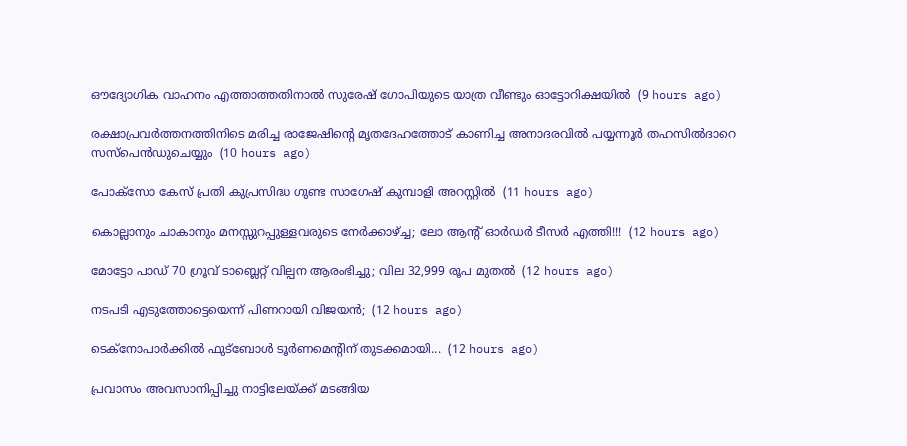ഔദ്യോഗിക വാഹനം എത്താത്തതിനാല്‍ സുരേഷ് ഗോപിയുടെ യാത്ര വീണ്ടും ഓട്ടോറിക്ഷയില്‍  (9 hours ago)

രക്ഷാപ്രവര്‍ത്തനത്തിനിടെ മരിച്ച രാജേഷിന്റെ മൃതദേഹത്തോട് കാണിച്ച അനാദരവില്‍ പയ്യന്നൂര്‍ തഹസില്‍ദാറെ സസ്‌പെന്‍ഡുചെയ്യും  (10 hours ago)

പോക്‌സോ കേസ് പ്രതി കുപ്രസിദ്ധ ഗുണ്ട സാഗേഷ് കുമ്പാളി അറസ്റ്റില്‍  (11 hours ago)

കൊല്ലാനും ചാകാനും മനസ്സുറപ്പുള്ളവരുടെ നേർക്കാഴ്ച്ച; ലോ ആന്റ് ഓർഡർ ടീസർ എത്തി!!!  (12 hours ago)

മോട്ടോ പാഡ് 70 ഗ്രൂവ് ടാബ്ലെറ്റ് വില്പന ആരംഭിച്ചു; വില 32,999 രൂപ മുതൽ  (12 hours ago)

നടപടി എടുത്തോട്ടെയെന്ന് പിണറായി വിജയൻ;  (12 hours ago)

ടെക്നോപാര്‍ക്കില്‍ ഫുട്ബോള്‍ ടൂര്‍ണമെന്‍റിന് തുടക്കമായി...  (12 hours ago)

പ്രവാസം അവസാനിപ്പിച്ചു നാട്ടിലേയ്ക്ക് മടങ്ങിയ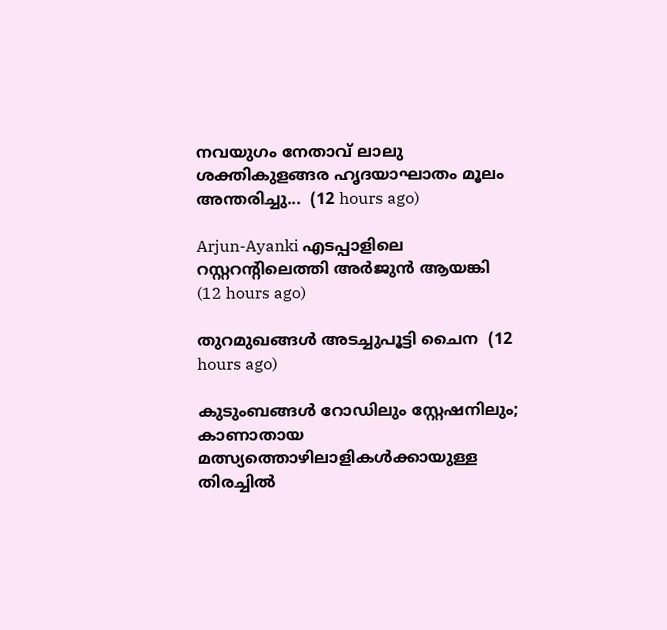നവയുഗം നേതാവ് ലാലു ശക്തികുളങ്ങര ഹൃദയാഘാതം മൂലം അന്തരിച്ചു...  (12 hours ago)

Arjun-Ayanki എടപ്പാളിലെ റസ്റ്ററന്റിലെത്തി അർജുൻ ആയങ്കി  (12 hours ago)

തുറമുഖങ്ങൾ അടച്ചുപൂട്ടി ചൈന  (12 hours ago)

കുടുംബങ്ങൾ റോഡിലും സ്റ്റേഷനിലും; കാണാതായ മത്സ്യത്തൊഴിലാളികൾക്കായുള്ള തിരച്ചിൽ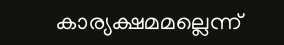കാര്യക്ഷമമല്ലെന്ന്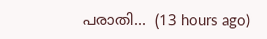പരാതി...  (13 hours ago)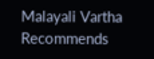Malayali Vartha Recommends